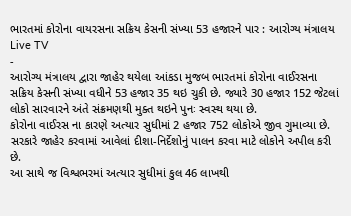ભારતમાં કોરોના વાયરસના સક્રિય કેસની સંખ્યા 53 હજારને પાર : આરોગ્ય મંત્રાલય
Live TV
-
આરોગ્ય મંત્રાલય દ્વારા જાહેર થયેલા આંકડા મુજબ ભારતમાં કોરોના વાઈરસના સક્રિય કેસની સંખ્યા વધીને 53 હજાર 35 થઇ ચુકી છે. જ્યારે 30 હજાર 152 જેટલાં લોકો સારવારને અંતે સંક્રમણથી મુક્ત થઇને પુનઃ સ્વસ્થ થયા છે.
કોરોના વાઈરસ ના કારણે અત્યાર સુધીમાં 2 હજાર 752 લોકોએ જીવ ગુમાવ્યા છે. સરકારે જાહેર કરવામાં આવેલાં દીશા-નિર્દેશોનું પાલન કરવા માટે લોકોને અપીલ કરી છે.
આ સાથે જ વિશ્વભરમાં અત્યાર સુધીમાં કુલ 46 લાખથી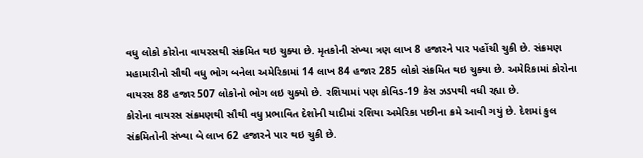વધુ લોકો કોરોના વાયરસથી સંક્રમિત થઇ ચુક્યા છે. મૃતકોની સંખ્યા ત્રણ લાખ 8 હજારને પાર પહોંચી ચુકી છે. સંક્રમણ મહામારીનો સૌથી વધુ ભોગ બનેલા અમેરિકામાં 14 લાખ 84 હજાર 285 લોકો સંક્રમિત થઇ ચુક્યા છે. અમેરિકામાં કોરોના વાયરસ 88 હજાર 507 લોકોનો ભોગ લઇ ચુક્યો છે. રશિયામાં પણ કોવિડ-19 કેસ ઝડપથી વધી રહ્યા છે.
કોરોના વાયરસ સંક્રમણથી સૌથી વધુ પ્રભાવિત દેશોની યાદીમાં રશિયા અમેરિકા પછીના ક્રમે આવી ગયું છે. દેશમાં કુલ સંક્રમિતોની સંખ્યા બે લાખ 62 હજારને પાર થઇ ચુકી છે.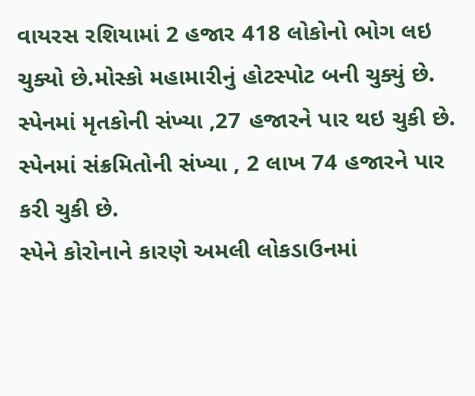વાયરસ રશિયામાં 2 હજાર 418 લોકોનો ભોગ લઇ ચુક્યો છે.મોસ્કો મહામારીનું હોટસ્પોટ બની ચુક્યું છે. સ્પેનમાં મૃતકોની સંખ્યા ,27 હજારને પાર થઇ ચુકી છે. સ્પેનમાં સંક્રમિતોની સંખ્યા , 2 લાખ 74 હજારને પાર કરી ચુકી છે.
સ્પેને કોરોનાને કારણે અમલી લોકડાઉનમાં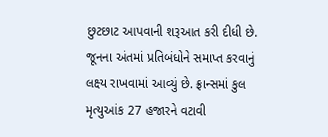છુટછાટ આપવાની શરૂઆત કરી દીધી છે. જૂનના અંતમાં પ્રતિબંધોને સમાપ્ત કરવાનું લક્ષ્ય રાખવામાં આવ્યું છે. ફ્રાન્સમાં કુલ મૃત્યુઆંક 27 હજારને વટાવી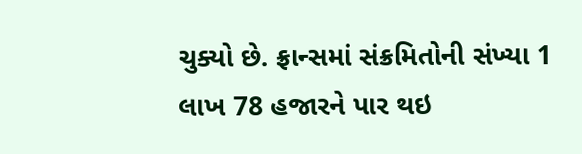ચુક્યો છે. ફ્રાન્સમાં સંક્રમિતોની સંખ્યા 1 લાખ 78 હજારને પાર થઇ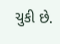ચુકી છે.